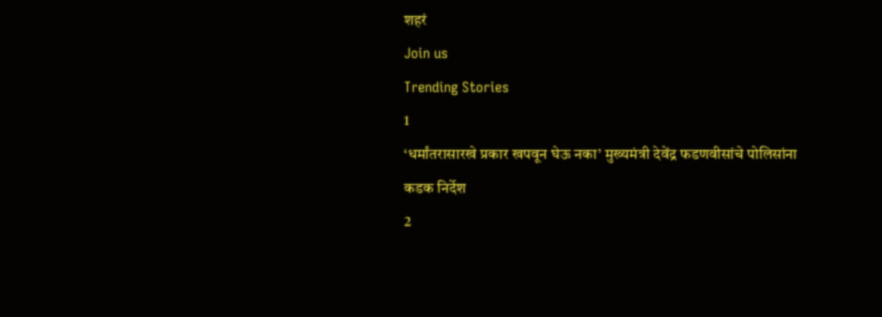शहरं
Join us
Trending Stories
1
‘धर्मांतरासारखे प्रकार खपवून घेऊ नका’ मुख्यमंत्री देवेंद्र फडणवीसांचे पोलिसांना कडक निर्देश
2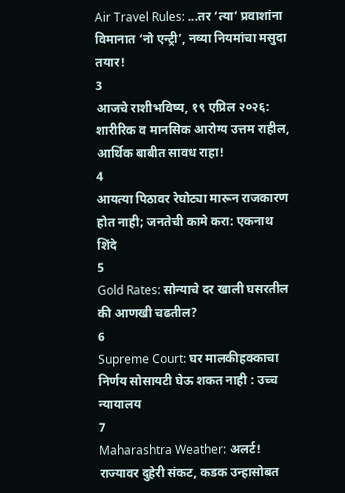Air Travel Rules: ...तर ‘त्या’ प्रवाशांना विमानात ‘नो एन्ट्री’, नव्या नियमांचा मसुदा तयार!
3
आजचे राशीभविष्य, १९ एप्रिल २०२६: शारीरिक व मानसिक आरोग्य उत्तम राहील, आर्थिक बाबीत सावध राहा!
4
आयत्या पिठावर रेघोट्या मारून राजकारण होत नाही; जनतेची कामे करा: एकनाथ शिंदे
5
Gold Rates: सोन्याचे दर खाली घसरतील की आणखी चढतील?
6
Supreme Court: घर मालकीहक्काचा निर्णय सोसायटी घेऊ शकत नाही : उच्च न्यायालय
7
Maharashtra Weather: अलर्ट! राज्यावर दुहेरी संकट, कडक उन्हासोबत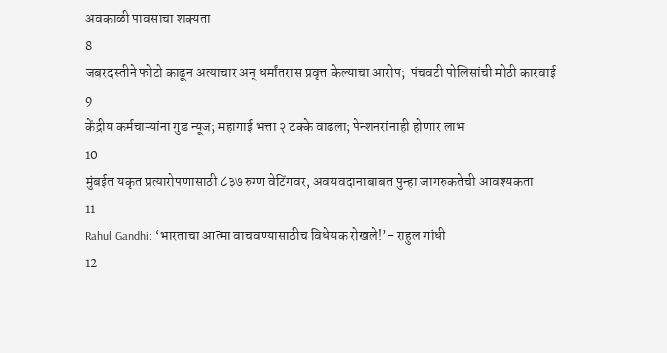अवकाळी पावसाचा शक्यता
8
जबरदस्तीने फोटो काढून अत्याचार अन् धर्मांतरास प्रवृत्त केल्याचा आरोप;  पंचवटी पोलिसांची मोठी कारवाई
9
केंद्रीय कर्मचाऱ्यांना गुड न्यूज; महागाई भत्ता २ टक्के वाढला; पेन्शनरांनाही होणार लाभ
10
मुंबईत यकृत प्रत्यारोपणासाठी ८३७ रुग्ण वेटिंगवर, अवयवदानाबाबत पुन्हा जागरुकतेची आवश्यकता
11
Rahul Gandhi: ‘भारताचा आत्मा वाचवण्यासाठीच विधेयक रोखले!’- राहुल गांधी
12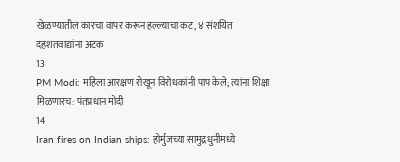खेळण्यातील कारचा वापर करून हल्ल्याचा कट, ४ संशयित दहशतवाद्यांना अटक
13
PM Modi: महिला आरक्षण रोखून विरोधकांनी पाप केले; त्यांना शिक्षा मिळणारच: पंतप्रधान मोदी
14
Iran fires on Indian ships: होर्मुजच्या सामुद्रधुनीमध्ये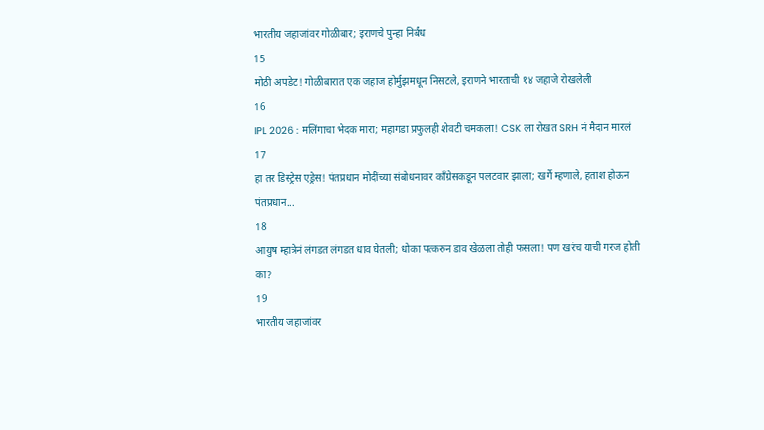भारतीय जहाजांवर गोळीबार; इराणचे पुन्हा निर्बंध
15
मोठी अपडेट! गोळीबारात एक जहाज होर्मुझमधून निसटले, इराणने भारताची १४ जहाजे रोखलेली
16
IPL 2026 : मलिंगाचा भेदक मारा; महागडा प्रफुलही शेवटी चमकला! CSK ला रोखत SRH नं मैदान मारलं
17
हा तर डिस्ट्रेस एड्रेस! पंतप्रधान मोदींच्या संबोधनावर काँग्रेसकडून पलटवार झाला; खर्गे म्हणाले, हताश होऊन पंतप्रधान...
18
आयुष म्हात्रेनं लंगडत लंगडत धाव घेतली; धोका पत्करुन डाव खेळला तोही फसला! पण खरंच याची गरज होती का?
19
भारतीय जहाजांवर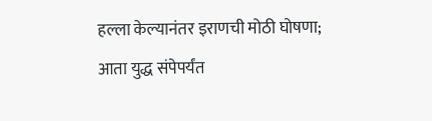हल्ला केल्यानंतर इराणची मोठी घोषणा; आता युद्ध संपेपर्यंत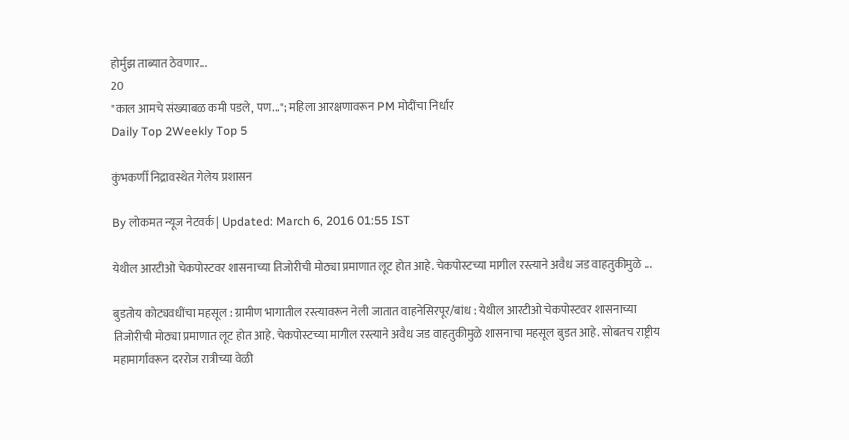होर्मुझ ताब्यात ठेवणार...
20
"काल आमचे संख्याबळ कमी पडले, पण..."; महिला आरक्षणावरून PM मोदींचा निर्धार
Daily Top 2Weekly Top 5

कुंभकर्णी निद्रावस्थेत गेलेय प्रशासन

By लोकमत न्यूज नेटवर्क | Updated: March 6, 2016 01:55 IST

येथील आरटीओ चेकपोस्टवर शासनाच्या तिजोरीची मोठ्या प्रमाणात लूट होत आहे. चेकपोस्टच्या मागील रस्त्याने अवैध जड वाहतुकीमुळे ...

बुडतोय कोट्यवधींचा महसूल : ग्रामीण भागातील रस्त्यावरून नेली जातात वाहनेसिरपूर/बांध : येथील आरटीओ चेकपोस्टवर शासनाच्या तिजोरीची मोठ्या प्रमाणात लूट होत आहे. चेकपोस्टच्या मागील रस्त्याने अवैध जड वाहतुकीमुळे शासनाचा महसूल बुडत आहे. सोबतच राष्ट्रीय महामार्गावरून दररोज रात्रीच्या वेळी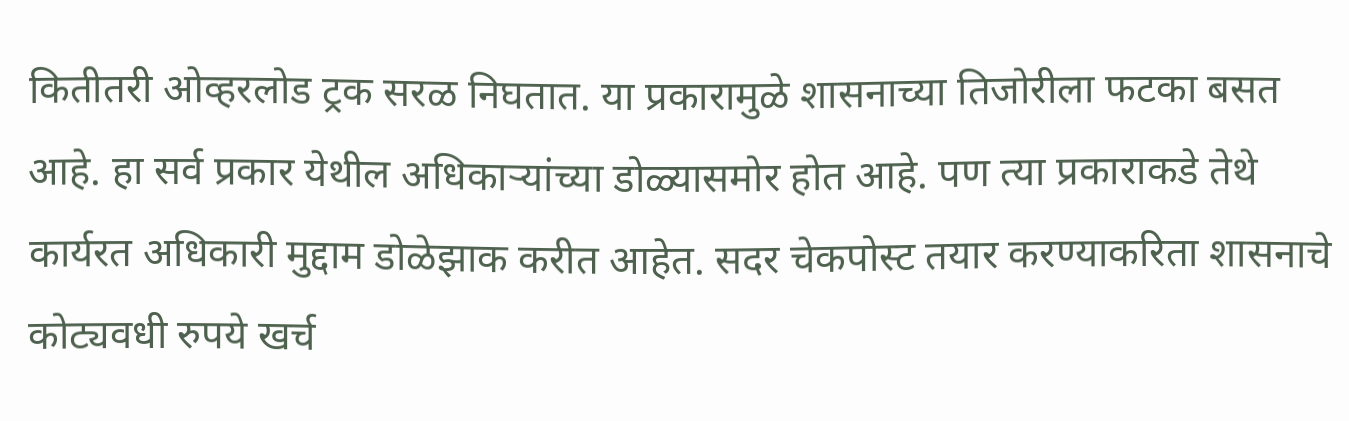कितीतरी ओव्हरलोड ट्रक सरळ निघतात. या प्रकारामुळे शासनाच्या तिजोरीला फटका बसत आहे. हा सर्व प्रकार येथील अधिकाऱ्यांच्या डोळ्यासमोर होत आहे. पण त्या प्रकाराकडे तेथे कार्यरत अधिकारी मुद्दाम डोळेझाक करीत आहेत. सदर चेकपोस्ट तयार करण्याकरिता शासनाचे कोट्यवधी रुपये खर्च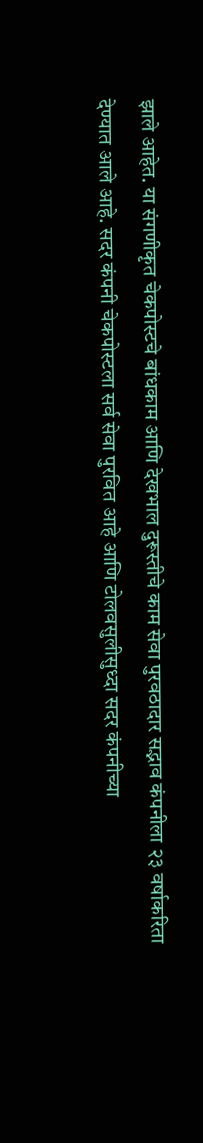झाले आहेत. या संगणीकृत चेकपोस्टचे बांधकाम आणि देखभाल दुरूस्तीचे काम सेवा पुरवठादार सद्भाव कंपनीला २३ वर्षाकरिता देण्यात आले आहे. सदर कंपनी चेकपोस्टला सर्व सेवा पुरवित आहे आणि टोलवसुलीसुध्दा सदर कंपनीच्या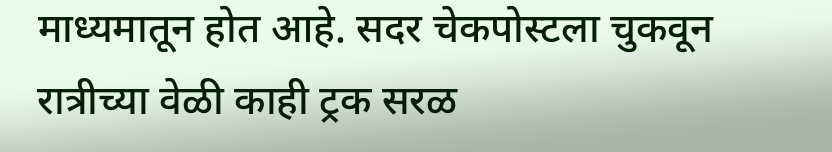माध्यमातून होत आहे. सदर चेकपोस्टला चुकवून रात्रीच्या वेळी काही ट्रक सरळ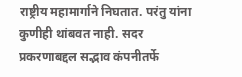राष्ट्रीय महामार्गाने निघतात. परंतु यांना कुणीही थांबवत नाही. सदर प्रकरणाबद्दल सद्भाव कंपनीतर्फे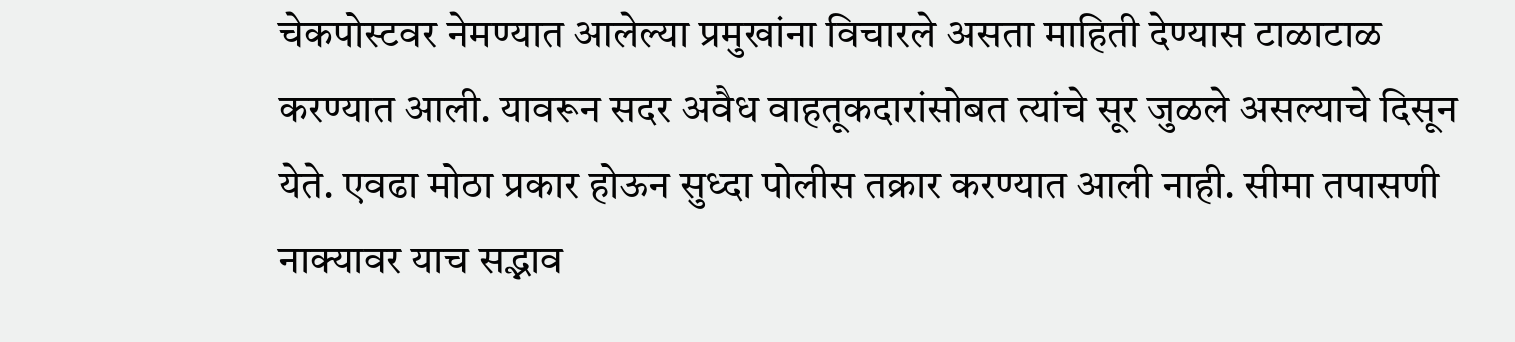चेकपोस्टवर नेमण्यात आलेल्या प्रमुखांना विचारले असता माहिती देण्यास टाळाटाळ करण्यात आली. यावरून सदर अवैध वाहतूकदारांसोबत त्यांचे सूर जुळले असल्याचे दिसून येते. एवढा मोठा प्रकार होऊन सुध्दा पोलीस तक्रार करण्यात आली नाही. सीमा तपासणी नाक्यावर याच सद्भाव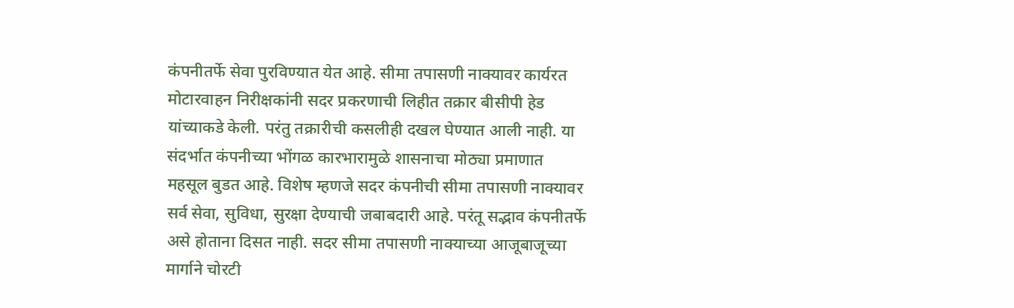कंपनीतर्फे सेवा पुरविण्यात येत आहे. सीमा तपासणी नाक्यावर कार्यरत मोटारवाहन निरीक्षकांनी सदर प्रकरणाची लिहीत तक्रार बीसीपी हेड यांच्याकडे केली. परंतु तक्रारीची कसलीही दखल घेण्यात आली नाही. या संदर्भात कंपनीच्या भोंगळ कारभारामुळे शासनाचा मोठ्या प्रमाणात महसूल बुडत आहे. विशेष म्हणजे सदर कंपनीची सीमा तपासणी नाक्यावर सर्व सेवा, सुविधा, सुरक्षा देण्याची जबाबदारी आहे. परंतू सद्भाव कंपनीतर्फे असे होताना दिसत नाही. सदर सीमा तपासणी नाक्याच्या आजूबाजूच्या मार्गाने चोरटी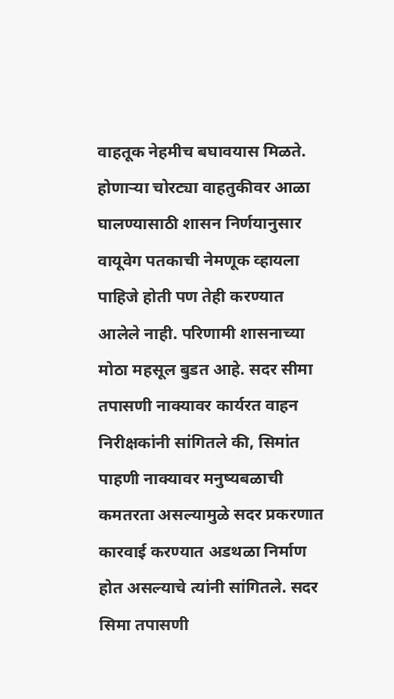वाहतूक नेहमीच बघावयास मिळते. होणाऱ्या चोरट्या वाहतुकीवर आळा घालण्यासाठी शासन निर्णयानुसार वायूवेग पतकाची नेमणूक व्हायला पाहिजे होती पण तेही करण्यात आलेले नाही. परिणामी शासनाच्या मोठा महसूल बुडत आहे. सदर सीमा तपासणी नाक्यावर कार्यरत वाहन निरीक्षकांनी सांगितले की, सिमांत पाहणी नाक्यावर मनुष्यबळाची कमतरता असल्यामुळे सदर प्रकरणात कारवाई करण्यात अडथळा निर्माण होत असल्याचे त्यांनी सांगितले. सदर सिमा तपासणी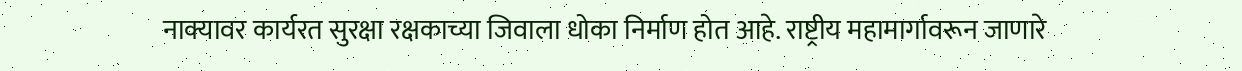नाक्यावर कार्यरत सुरक्षा रक्षकाच्या जिवाला धोका निर्माण होत आहे. राष्ट्रीय महामार्गावरून जाणारे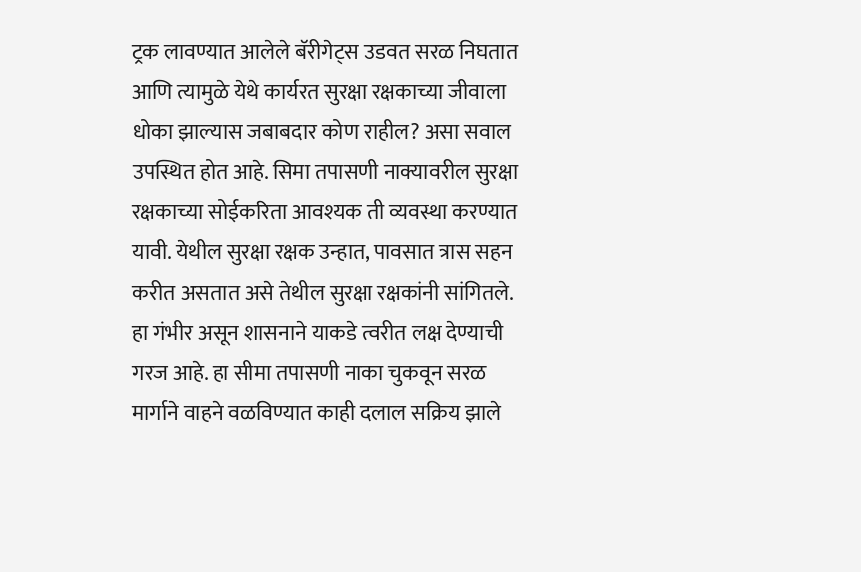ट्रक लावण्यात आलेले बॅरीगेट्स उडवत सरळ निघतात आणि त्यामुळे येथे कार्यरत सुरक्षा रक्षकाच्या जीवाला धोका झाल्यास जबाबदार कोण राहील? असा सवाल उपस्थित होत आहे. सिमा तपासणी नाक्यावरील सुरक्षा रक्षकाच्या सोईकरिता आवश्यक ती व्यवस्था करण्यात यावी. येथील सुरक्षा रक्षक उन्हात, पावसात त्रास सहन करीत असतात असे तेथील सुरक्षा रक्षकांनी सांगितले. हा गंभीर असून शासनाने याकडे त्वरीत लक्ष देण्याची गरज आहे. हा सीमा तपासणी नाका चुकवून सरळ मार्गाने वाहने वळविण्यात काही दलाल सक्रिय झाले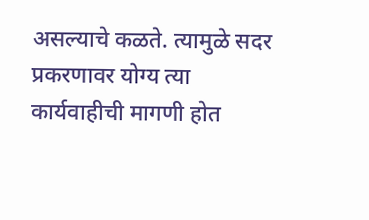असल्याचे कळते. त्यामुळे सदर प्रकरणावर योग्य त्या कार्यवाहीची मागणी होत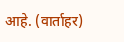आहे. (वार्ताहर)